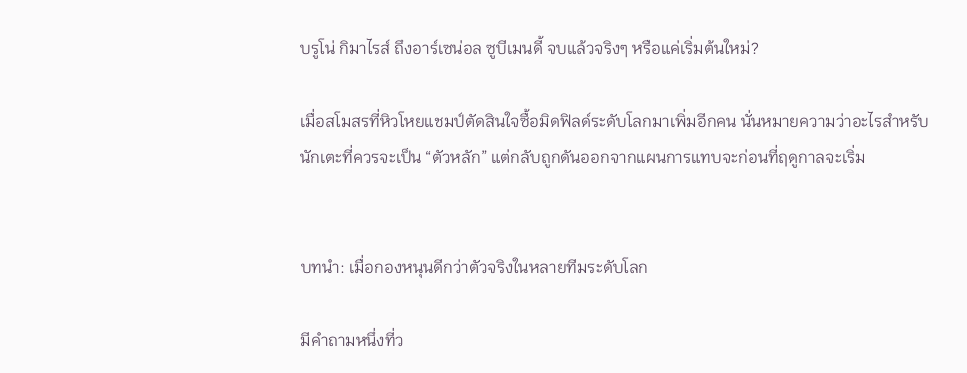บรูโน่ กิมาไรส์ ถึงอาร์เซน่อล ซูบีเมนดี้ จบแล้วจริงๆ หรือแค่เริ่มต้นใหม่?

เมื่อสโมสรที่หิวโหยแชมป์ตัดสินใจซื้อมิดฟิลด์ระดับโลกมาเพิ่มอีกคน นั่นหมายความว่าอะไรสำหรับนักเตะที่ควรจะเป็น “ตัวหลัก” แต่กลับถูกดันออกจากแผนการแทบจะก่อนที่ฤดูกาลจะเริ่ม


บทนำ: เมื่อกองหนุนดีกว่าตัวจริงในหลายทีมระดับโลก

มีคำถามหนึ่งที่ว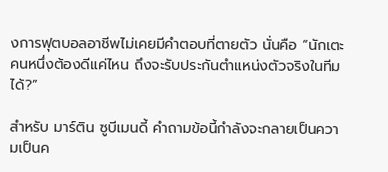งการฟุตบอลอาชีพไม่เคยมีคำตอบที่ตายตัว นั่นคือ “นักเตะคนหนึ่งต้องดีแค่ไหน ถึงจะรับประกันตำแหน่งตัวจริงในทีมได้?”

สำหรับ มาร์ติน ซูบีเมนดี้ คำถามข้อนี้กำลังจะกลายเป็นความเป็นค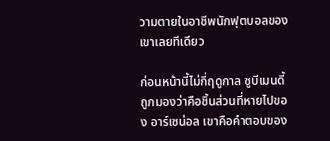วามตายในอาชีพนักฟุตบอลของเขาเลยทีเดียว

ก่อนหน้านี้ไม่กี่ฤดูกาล ซูบีเมนดี้ ถูกมองว่าคือชิ้นส่วนที่หายไปของ อาร์เซน่อล เขาคือคำตอบของ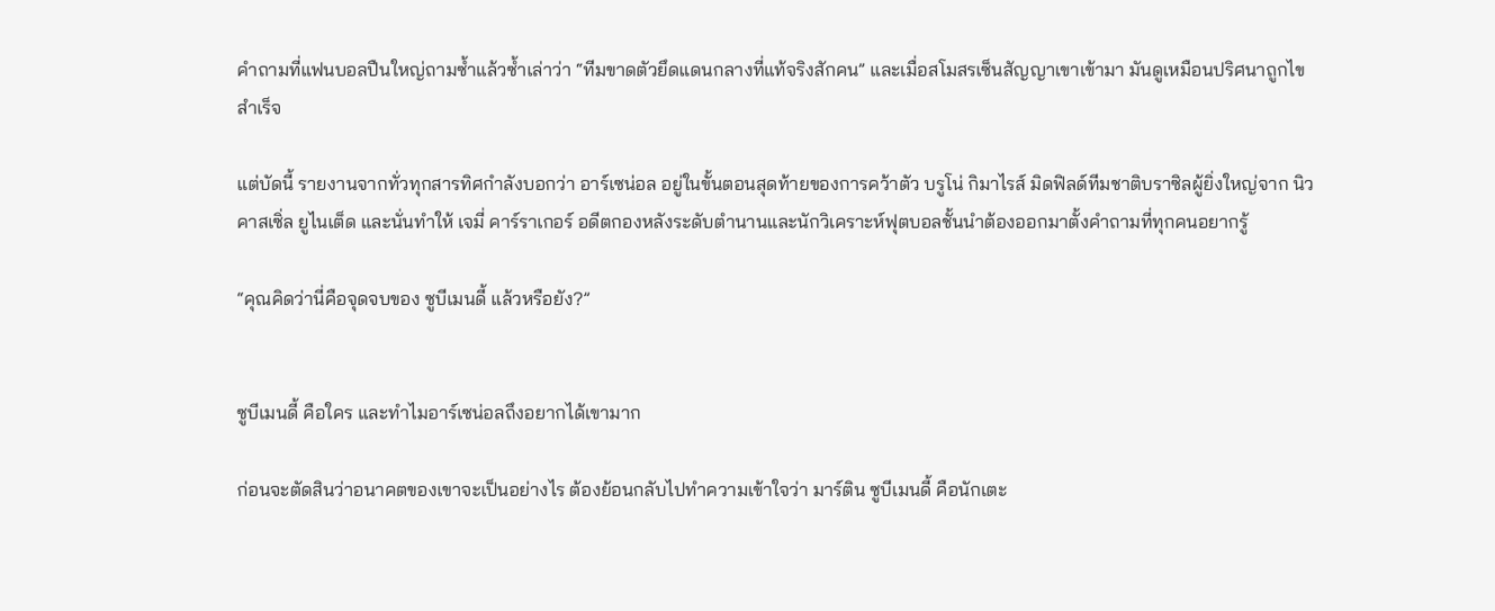คำถามที่แฟนบอลปืนใหญ่ถามซ้ำแล้วซ้ำเล่าว่า “ทีมขาดตัวยึดแดนกลางที่แท้จริงสักคน” และเมื่อสโมสรเซ็นสัญญาเขาเข้ามา มันดูเหมือนปริศนาถูกไขสำเร็จ

แต่บัดนี้ รายงานจากทั่วทุกสารทิศกำลังบอกว่า อาร์เซน่อล อยู่ในขั้นตอนสุดท้ายของการคว้าตัว บรูโน่ กิมาไรส์ มิดฟิลด์ทีมชาติบราซิลผู้ยิ่งใหญ่จาก นิวคาสเซิ่ล ยูไนเต็ด และนั่นทำให้ เจมี่ คาร์ราเกอร์ อดีตกองหลังระดับตำนานและนักวิเคราะห์ฟุตบอลชั้นนำต้องออกมาตั้งคำถามที่ทุกคนอยากรู้

“คุณคิดว่านี่คือจุดจบของ ซูบีเมนดี้ แล้วหรือยัง?”


ซูบีเมนดี้ คือใคร และทำไมอาร์เซน่อลถึงอยากได้เขามาก

ก่อนจะตัดสินว่าอนาคตของเขาจะเป็นอย่างไร ต้องย้อนกลับไปทำความเข้าใจว่า มาร์ติน ซูบีเมนดี้ คือนักเตะ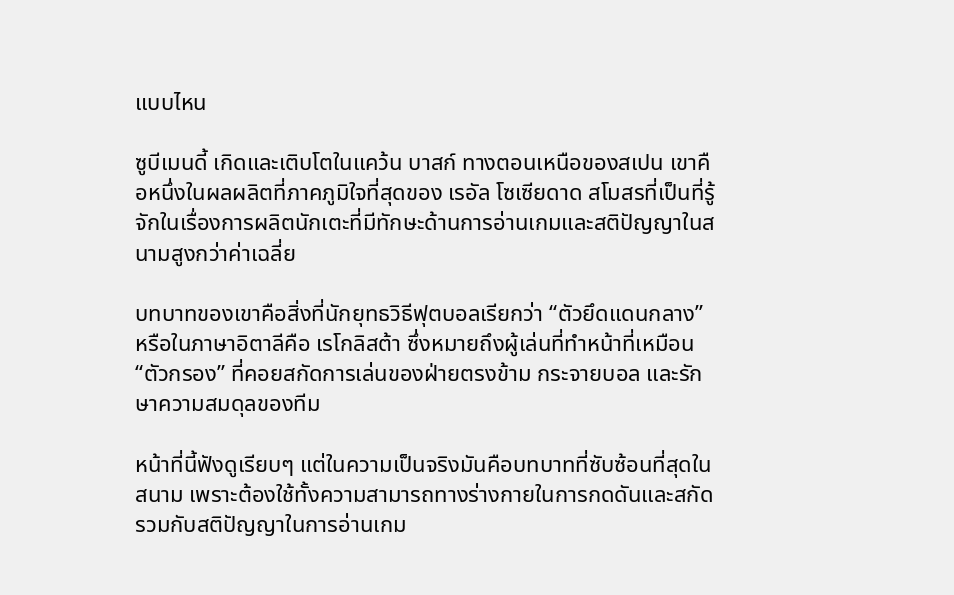แบบไหน

ซูบีเมนดี้ เกิดและเติบโตในแคว้น บาสก์ ทางตอนเหนือของสเปน เขาคือหนึ่งในผลผลิตที่ภาคภูมิใจที่สุดของ เรอัล โซเซียดาด สโมสรที่เป็นที่รู้จักในเรื่องการผลิตนักเตะที่มีทักษะด้านการอ่านเกมและสติปัญญาในสนามสูงกว่าค่าเฉลี่ย

บทบาทของเขาคือสิ่งที่นักยุทธวิธีฟุตบอลเรียกว่า “ตัวยึดแดนกลาง” หรือในภาษาอิตาลีคือ เรโกลิสต้า ซึ่งหมายถึงผู้เล่นที่ทำหน้าที่เหมือน “ตัวกรอง” ที่คอยสกัดการเล่นของฝ่ายตรงข้าม กระจายบอล และรักษาความสมดุลของทีม

หน้าที่นี้ฟังดูเรียบๆ แต่ในความเป็นจริงมันคือบทบาทที่ซับซ้อนที่สุดในสนาม เพราะต้องใช้ทั้งความสามารถทางร่างกายในการกดดันและสกัด รวมกับสติปัญญาในการอ่านเกม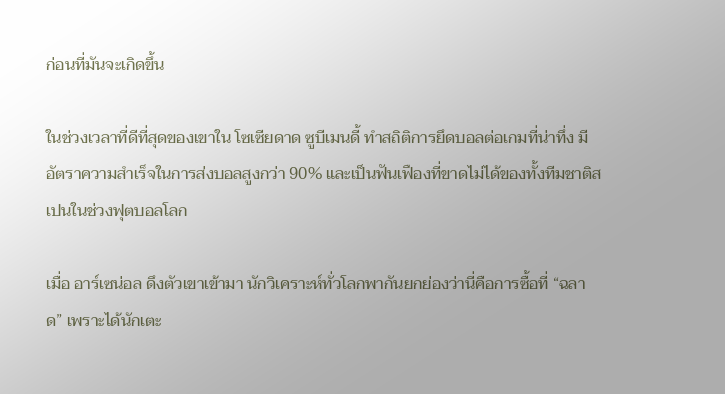ก่อนที่มันจะเกิดขึ้น

ในช่วงเวลาที่ดีที่สุดของเขาใน โซเซียดาด ซูบีเมนดี้ ทำสถิติการยึดบอลต่อเกมที่น่าทึ่ง มีอัตราความสำเร็จในการส่งบอลสูงกว่า 90% และเป็นฟันเฟืองที่ขาดไม่ได้ของทั้งทีมชาติสเปนในช่วงฟุตบอลโลก

เมื่อ อาร์เซน่อล ดึงตัวเขาเข้ามา นักวิเคราะห์ทั่วโลกพากันยกย่องว่านี่คือการซื้อที่ “ฉลาด” เพราะได้นักเตะ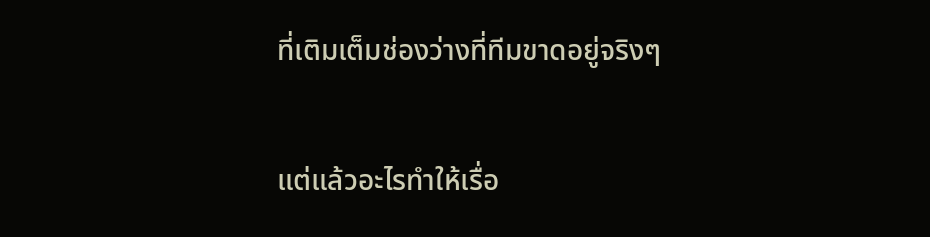ที่เติมเต็มช่องว่างที่ทีมขาดอยู่จริงๆ

แต่แล้วอะไรทำให้เรื่อ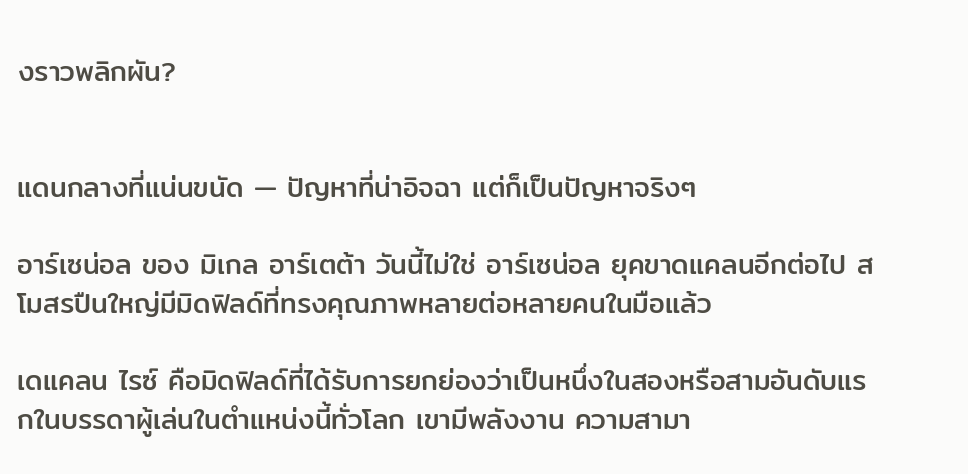งราวพลิกผัน?


แดนกลางที่แน่นขนัด — ปัญหาที่น่าอิจฉา แต่ก็เป็นปัญหาจริงๆ

อาร์เซน่อล ของ มิเกล อาร์เตต้า วันนี้ไม่ใช่ อาร์เซน่อล ยุคขาดแคลนอีกต่อไป สโมสรปืนใหญ่มีมิดฟิลด์ที่ทรงคุณภาพหลายต่อหลายคนในมือแล้ว

เดแคลน ไรซ์ คือมิดฟิลด์ที่ได้รับการยกย่องว่าเป็นหนึ่งในสองหรือสามอันดับแรกในบรรดาผู้เล่นในตำแหน่งนี้ทั่วโลก เขามีพลังงาน ความสามา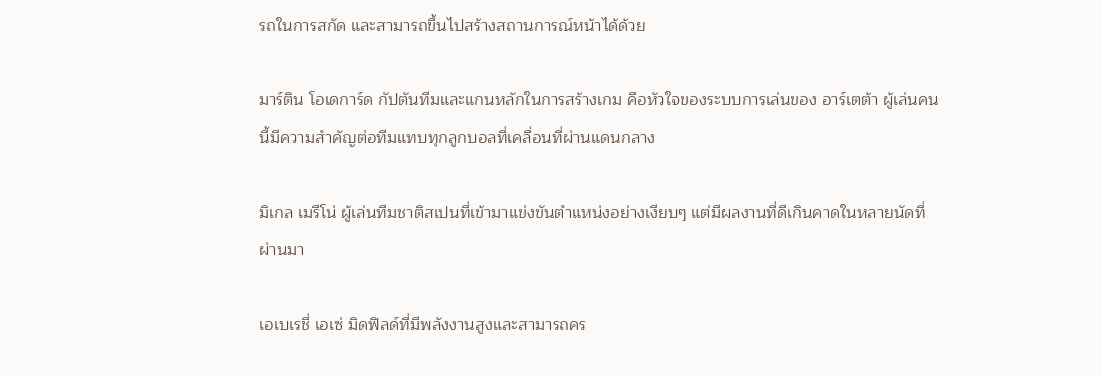รถในการสกัด และสามารถขึ้นไปสร้างสถานการณ์หน้าได้ด้วย

มาร์ติน โอเดการ์ด กัปตันทีมและแกนหลักในการสร้างเกม คือหัวใจของระบบการเล่นของ อาร์เตต้า ผู้เล่นคนนี้มีความสำคัญต่อทีมแทบทุกลูกบอลที่เคลื่อนที่ผ่านแดนกลาง

มิเกล เมรีโน่ ผู้เล่นทีมชาติสเปนที่เข้ามาแข่งขันตำแหน่งอย่างเงียบๆ แต่มีผลงานที่ดีเกินคาดในหลายนัดที่ผ่านมา

เอเบเรชี่ เอเซ่ มิดฟิลด์ที่มีพลังงานสูงและสามารถคร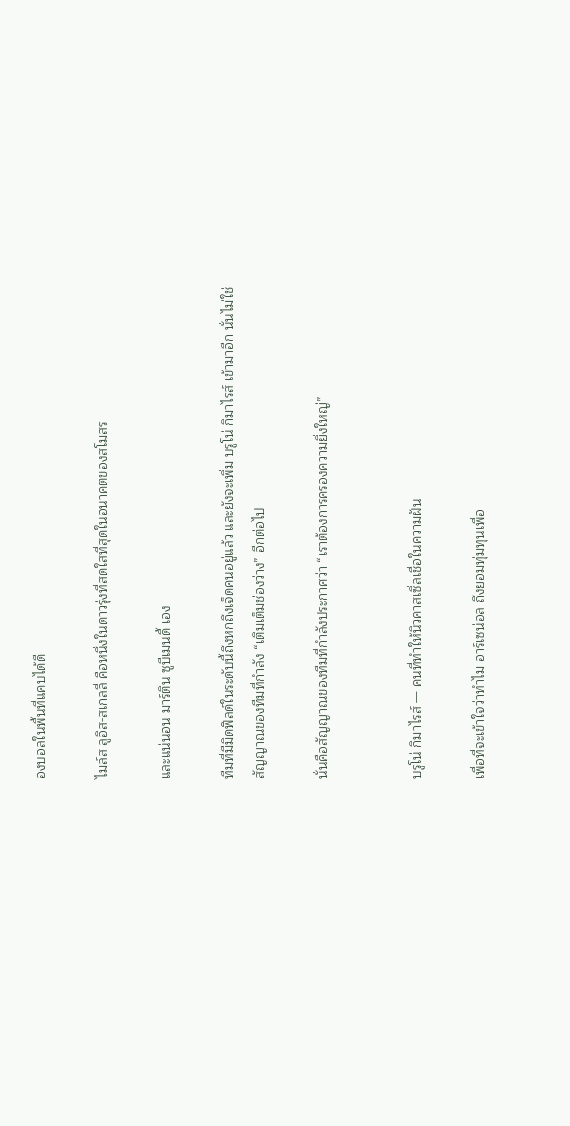องบอลในพื้นที่แคบได้ดี

ไมล์ส ลูอิส-สเกลลี่ คือหนึ่งในดาวรุ่งที่สดใสที่สุดในอนาคตของสโมสร

และแน่นอน มาร์ติน ซูบีเมนดี้ เอง

ทีมที่มีมิดฟิลด์ในระดับนี้ถึงหกถึงเจ็ดคนอยู่แล้ว และยังจะเพิ่ม บรูโน่ กิมาไรส์ เข้ามาอีก นั่นไม่ใช่สัญญาณของทีมที่กำลัง “เติมเต็มช่องว่าง” อีกต่อไป

นั่นคือสัญญาณของทีมที่กำลังประกาศว่า “เราต้องการครองความยิ่งใหญ่”


บรูโน่ กิมาไรส์ — คนที่ทำให้นิวคาสเซิ่ลเชื่อในความฝัน

เพื่อที่จะเข้าใจว่าทำไม อาร์เซน่อล ถึงยอมทุ่มทุนเพื่อ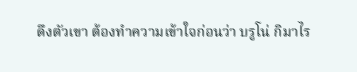ดึงตัวเขา ต้องทำความเข้าใจก่อนว่า บรูโน่ กิมาไร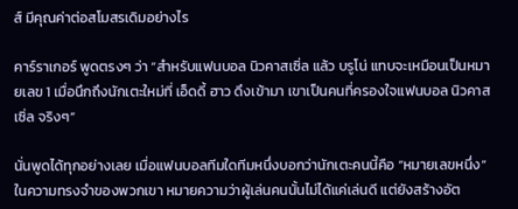ส์ มีคุณค่าต่อสโมสรเดิมอย่างไร

คาร์ราเกอร์ พูดตรงๆ ว่า “สำหรับแฟนบอล นิวคาสเซิ่ล แล้ว บรูโน่ แทบจะเหมือนเป็นหมายเลข 1 เมื่อนึกถึงนักเตะใหม่ที่ เอ็ดดี้ ฮาว ดึงเข้ามา เขาเป็นคนที่ครองใจแฟนบอล นิวคาสเซิ่ล จริงๆ”

นั่นพูดได้ทุกอย่างเลย เมื่อแฟนบอลทีมใดทีมหนึ่งบอกว่านักเตะคนนี้คือ “หมายเลขหนึ่ง” ในความทรงจำของพวกเขา หมายความว่าผู้เล่นคนนั้นไม่ได้แค่เล่นดี แต่ยังสร้างอัต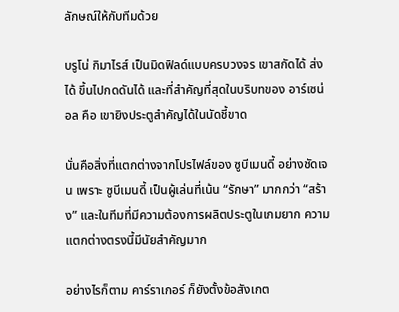ลักษณ์ให้กับทีมด้วย

บรูโน่ กิมาไรส์ เป็นมิดฟิลด์แบบครบวงจร เขาสกัดได้ ส่งได้ ขึ้นไปกดดันได้ และที่สำคัญที่สุดในบริบทของ อาร์เซน่อล คือ เขายิงประตูสำคัญได้ในนัดชี้ขาด

นั่นคือสิ่งที่แตกต่างจากโปรไฟล์ของ ซูบีเมนดี้ อย่างชัดเจน เพราะ ซูบีเมนดี้ เป็นผู้เล่นที่เน้น “รักษา” มากกว่า “สร้าง” และในทีมที่มีความต้องการผลิตประตูในเกมยาก ความแตกต่างตรงนี้มีนัยสำคัญมาก

อย่างไรก็ตาม คาร์ราเกอร์ ก็ยังตั้งข้อสังเกต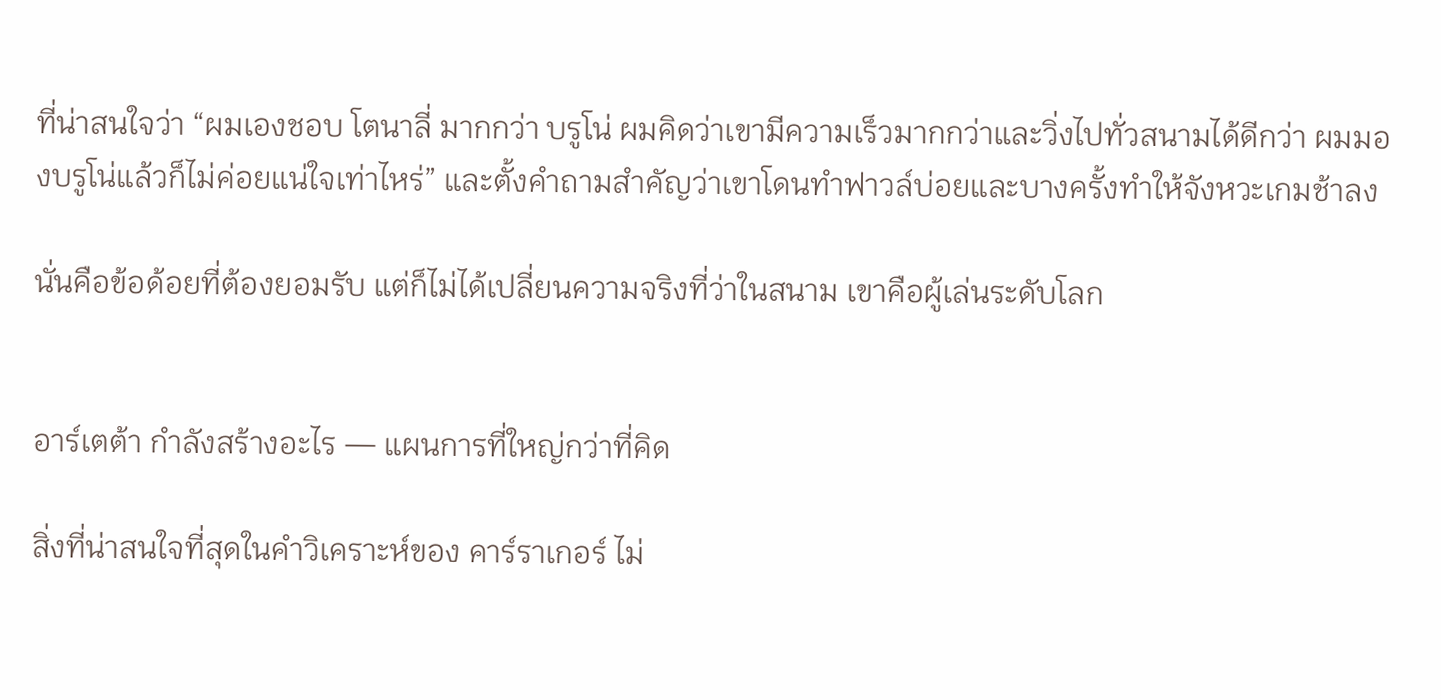ที่น่าสนใจว่า “ผมเองชอบ โตนาลี่ มากกว่า บรูโน่ ผมคิดว่าเขามีความเร็วมากกว่าและวิ่งไปทั่วสนามได้ดีกว่า ผมมองบรูโน่แล้วก็ไม่ค่อยแน่ใจเท่าไหร่” และตั้งคำถามสำคัญว่าเขาโดนทำฟาวล์บ่อยและบางครั้งทำให้จังหวะเกมช้าลง

นั่นคือข้อด้อยที่ต้องยอมรับ แต่ก็ไม่ได้เปลี่ยนความจริงที่ว่าในสนาม เขาคือผู้เล่นระดับโลก


อาร์เตต้า กำลังสร้างอะไร — แผนการที่ใหญ่กว่าที่คิด

สิ่งที่น่าสนใจที่สุดในคำวิเคราะห์ของ คาร์ราเกอร์ ไม่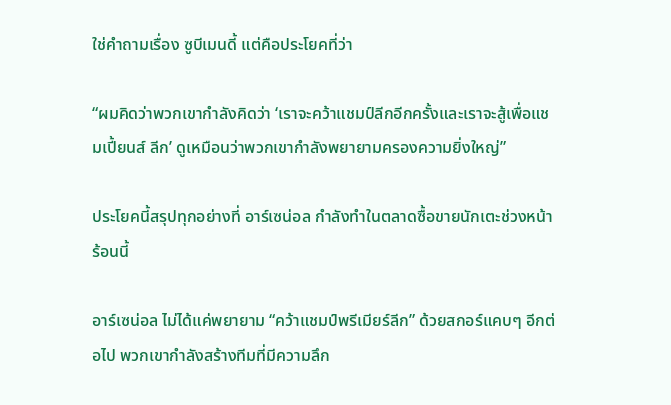ใช่คำถามเรื่อง ซูบีเมนดี้ แต่คือประโยคที่ว่า

“ผมคิดว่าพวกเขากำลังคิดว่า ‘เราจะคว้าแชมป์ลีกอีกครั้งและเราจะสู้เพื่อแชมเปี้ยนส์ ลีก’ ดูเหมือนว่าพวกเขากำลังพยายามครองความยิ่งใหญ่”

ประโยคนี้สรุปทุกอย่างที่ อาร์เซน่อล กำลังทำในตลาดซื้อขายนักเตะช่วงหน้าร้อนนี้

อาร์เซน่อล ไม่ได้แค่พยายาม “คว้าแชมป์พรีเมียร์ลีก” ด้วยสกอร์แคบๆ อีกต่อไป พวกเขากำลังสร้างทีมที่มีความลึก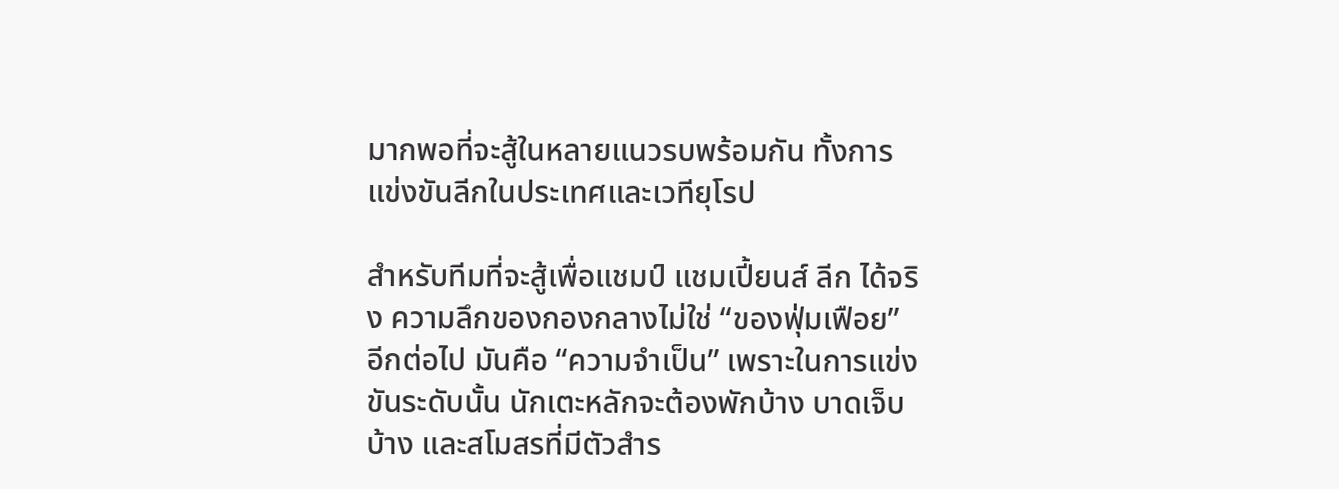มากพอที่จะสู้ในหลายแนวรบพร้อมกัน ทั้งการแข่งขันลีกในประเทศและเวทียุโรป

สำหรับทีมที่จะสู้เพื่อแชมป์ แชมเปี้ยนส์ ลีก ได้จริง ความลึกของกองกลางไม่ใช่ “ของฟุ่มเฟือย” อีกต่อไป มันคือ “ความจำเป็น” เพราะในการแข่งขันระดับนั้น นักเตะหลักจะต้องพักบ้าง บาดเจ็บบ้าง และสโมสรที่มีตัวสำร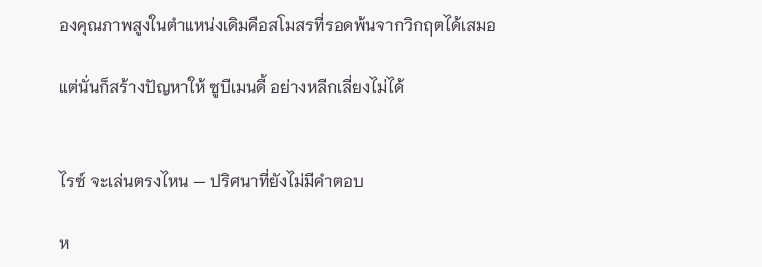องคุณภาพสูงในตำแหน่งเดิมคือสโมสรที่รอดพ้นจากวิกฤตได้เสมอ

แต่นั่นก็สร้างปัญหาให้ ซูบีเมนดี้ อย่างหลีกเลี่ยงไม่ได้


ไรซ์ จะเล่นตรงไหน — ปริศนาที่ยังไม่มีคำตอบ

ห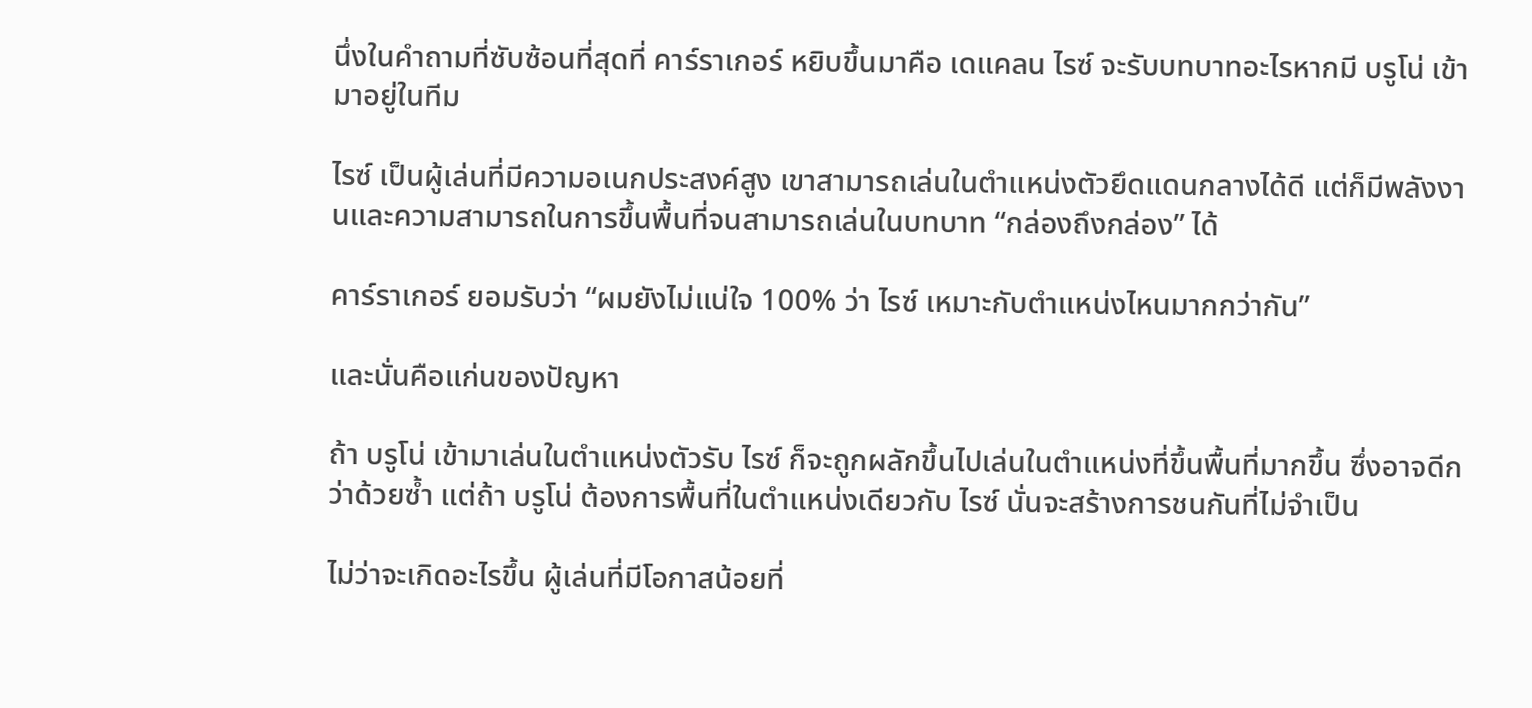นึ่งในคำถามที่ซับซ้อนที่สุดที่ คาร์ราเกอร์ หยิบขึ้นมาคือ เดแคลน ไรซ์ จะรับบทบาทอะไรหากมี บรูโน่ เข้ามาอยู่ในทีม

ไรซ์ เป็นผู้เล่นที่มีความอเนกประสงค์สูง เขาสามารถเล่นในตำแหน่งตัวยึดแดนกลางได้ดี แต่ก็มีพลังงานและความสามารถในการขึ้นพื้นที่จนสามารถเล่นในบทบาท “กล่องถึงกล่อง” ได้

คาร์ราเกอร์ ยอมรับว่า “ผมยังไม่แน่ใจ 100% ว่า ไรซ์ เหมาะกับตำแหน่งไหนมากกว่ากัน”

และนั่นคือแก่นของปัญหา

ถ้า บรูโน่ เข้ามาเล่นในตำแหน่งตัวรับ ไรซ์ ก็จะถูกผลักขึ้นไปเล่นในตำแหน่งที่ขึ้นพื้นที่มากขึ้น ซึ่งอาจดีกว่าด้วยซ้ำ แต่ถ้า บรูโน่ ต้องการพื้นที่ในตำแหน่งเดียวกับ ไรซ์ นั่นจะสร้างการชนกันที่ไม่จำเป็น

ไม่ว่าจะเกิดอะไรขึ้น ผู้เล่นที่มีโอกาสน้อยที่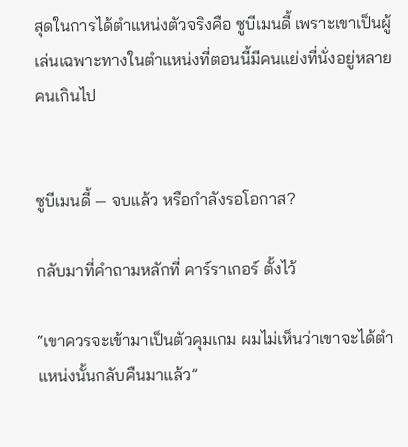สุดในการได้ตำแหน่งตัวจริงคือ ซูบีเมนดี้ เพราะเขาเป็นผู้เล่นเฉพาะทางในตำแหน่งที่ตอนนี้มีคนแย่งที่นั่งอยู่หลายคนเกินไป


ซูบีเมนดี้ — จบแล้ว หรือกำลังรอโอกาส?

กลับมาที่คำถามหลักที่ คาร์ราเกอร์ ตั้งไว้

“เขาควรจะเข้ามาเป็นตัวคุมเกม ผมไม่เห็นว่าเขาจะได้ตำแหน่งนั้นกลับคืนมาแล้ว”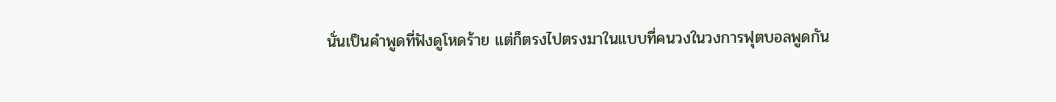นั่นเป็นคำพูดที่ฟังดูโหดร้าย แต่ก็ตรงไปตรงมาในแบบที่คนวงในวงการฟุตบอลพูดกัน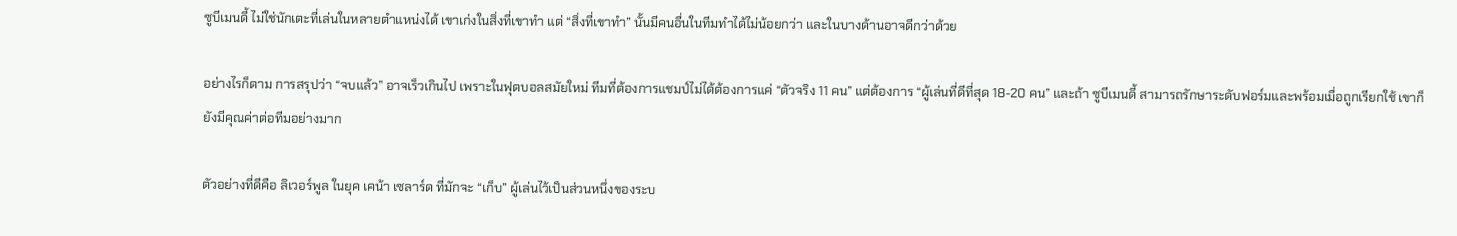ซูบีเมนดี้ ไม่ใช่นักเตะที่เล่นในหลายตำแหน่งได้ เขาเก่งในสิ่งที่เขาทำ แต่ “สิ่งที่เขาทำ” นั้นมีคนอื่นในทีมทำได้ไม่น้อยกว่า และในบางด้านอาจดีกว่าด้วย

อย่างไรก็ตาม การสรุปว่า “จบแล้ว” อาจเร็วเกินไป เพราะในฟุตบอลสมัยใหม่ ทีมที่ต้องการแชมป์ไม่ได้ต้องการแค่ “ตัวจริง 11 คน” แต่ต้องการ “ผู้เล่นที่ดีที่สุด 18-20 คน” และถ้า ซูบีเมนดี้ สามารถรักษาระดับฟอร์มและพร้อมเมื่อถูกเรียกใช้ เขาก็ยังมีคุณค่าต่อทีมอย่างมาก

ตัวอย่างที่ดีคือ ลิเวอร์พูล ในยุค เคน้า เซลาร์ด ที่มักจะ “เก็บ” ผู้เล่นไว้เป็นส่วนหนึ่งของระบ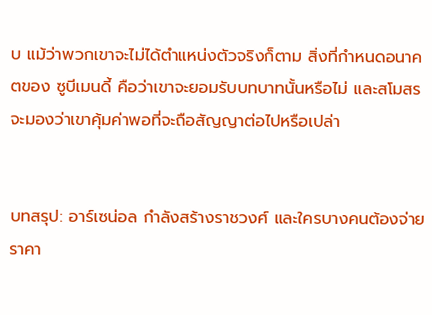บ แม้ว่าพวกเขาจะไม่ได้ตำแหน่งตัวจริงก็ตาม สิ่งที่กำหนดอนาคตของ ซูบีเมนดี้ คือว่าเขาจะยอมรับบทบาทนั้นหรือไม่ และสโมสรจะมองว่าเขาคุ้มค่าพอที่จะถือสัญญาต่อไปหรือเปล่า


บทสรุป: อาร์เซน่อล กำลังสร้างราชวงศ์ และใครบางคนต้องจ่ายราคา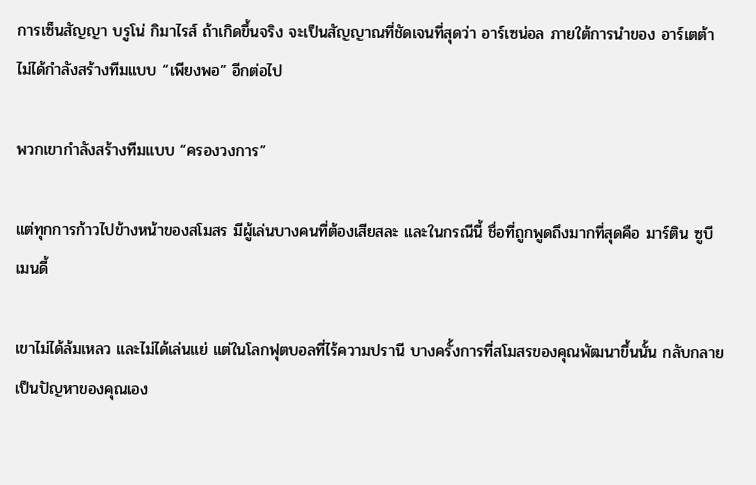การเซ็นสัญญา บรูโน่ กิมาไรส์ ถ้าเกิดขึ้นจริง จะเป็นสัญญาณที่ชัดเจนที่สุดว่า อาร์เซน่อล ภายใต้การนำของ อาร์เตต้า ไม่ได้กำลังสร้างทีมแบบ “เพียงพอ” อีกต่อไป

พวกเขากำลังสร้างทีมแบบ “ครองวงการ”

แต่ทุกการก้าวไปข้างหน้าของสโมสร มีผู้เล่นบางคนที่ต้องเสียสละ และในกรณีนี้ ชื่อที่ถูกพูดถึงมากที่สุดคือ มาร์ติน ซูบีเมนดี้

เขาไม่ได้ล้มเหลว และไม่ได้เล่นแย่ แต่ในโลกฟุตบอลที่ไร้ความปรานี บางครั้งการที่สโมสรของคุณพัฒนาขึ้นนั้น กลับกลายเป็นปัญหาของคุณเอง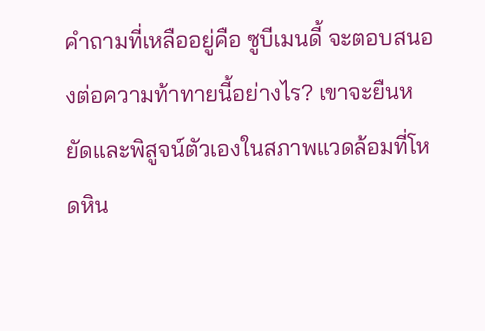คำถามที่เหลืออยู่คือ ซูบีเมนดี้ จะตอบสนองต่อความท้าทายนี้อย่างไร? เขาจะยืนหยัดและพิสูจน์ตัวเองในสภาพแวดล้อมที่โหดหิน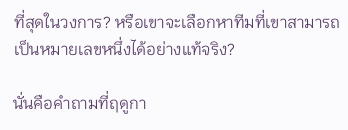ที่สุดในวงการ? หรือเขาจะเลือกหาทีมที่เขาสามารถเป็นหมายเลขหนึ่งได้อย่างแท้จริง?

นั่นคือคำถามที่ฤดูกา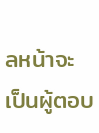ลหน้าจะเป็นผู้ตอบ